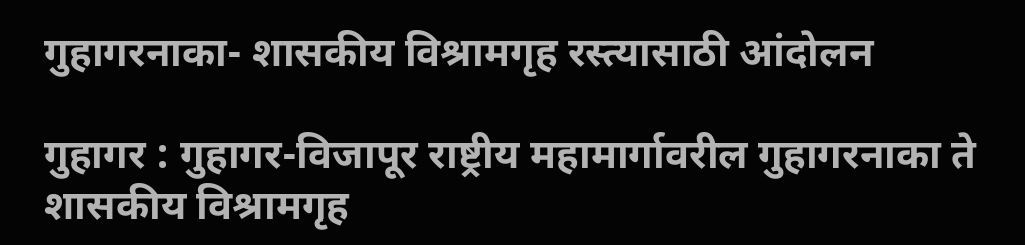गुहागरनाका- शासकीय विश्रामगृह रस्त्यासाठी आंदोलन

गुहागर : गुहागर-विजापूर राष्ट्रीय महामार्गावरील गुहागरनाका ते शासकीय विश्रामगृह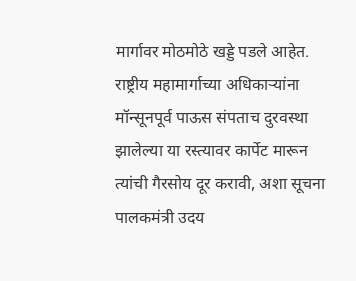मार्गावर मोठमोठे खड्डे पडले आहेत. राष्ट्रीय महामार्गाच्या अधिकाऱ्यांना मॉन्सूनपूर्व पाऊस संपताच दुरवस्था झालेल्या या रस्त्यावर कार्पेट मारून त्यांची गैरसोय दूर करावी, अशा सूचना पालकमंत्री उदय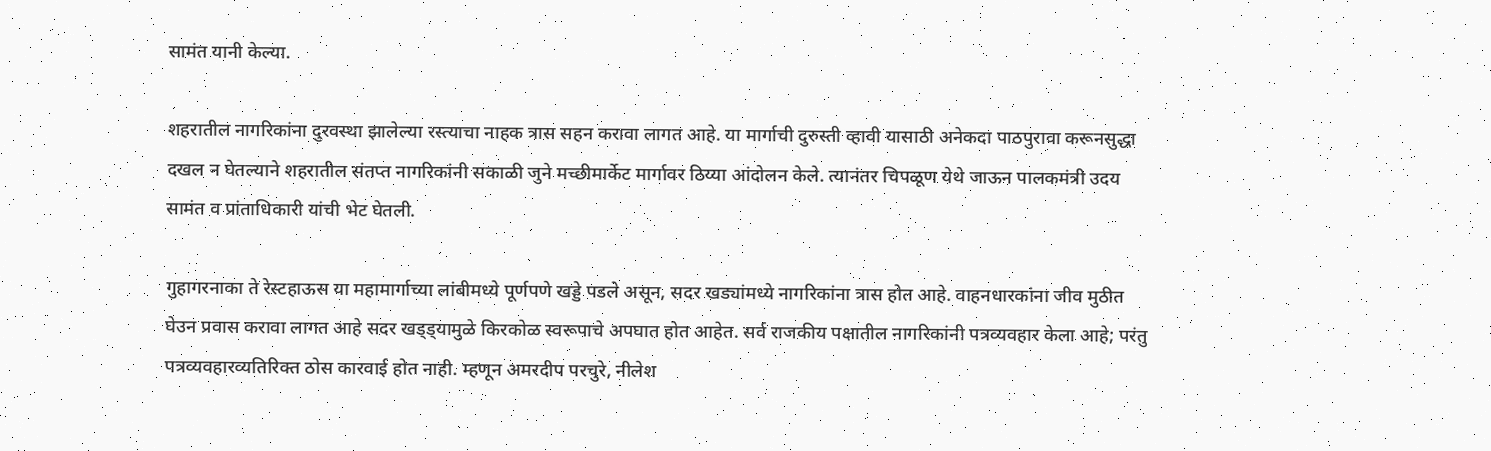सामंत यानी केल्या.

शहरातील नागरिकांना दुरवस्था झालेल्या रस्त्याचा नाहक त्रास सहन करावा लागत आहे. या मार्गाची दुरुस्ती व्हावी यासाठी अनेकदा पाठपुरावा करूनसुद्धा दखल न घेतल्याने शहरातील संतप्त नागरिकांनी सकाळी जुने मच्छीमार्केट मार्गावर ठिय्या आंदोलन केले. त्यानंतर चिपळूण येथे जाऊन पालकमंत्री उदय सामंत व प्रांताधिकारी यांची भेट घेतली.

गुहागरनाका ते रेस्टहाऊस या महामार्गाच्या लांबीमध्ये पूर्णपणे खड्डे पडले असून, सदर खड्यांमध्ये नागरिकांना त्रास होत आहे. वाहनधारकांना जीव मुठीत घेउन प्रवास करावा लागत आहे सदर खड्ड्यामुळे किरकोळ स्वरूपाचे अपघात होत आहेत. सर्व राजकीय पक्षातील नागरिकांनी पत्रव्यवहार केला आहे; परंतु पत्रव्यवहारव्यतिरिक्त ठोस कारवाई होत नाही. म्हणून अमरदीप परचुरे, नीलेश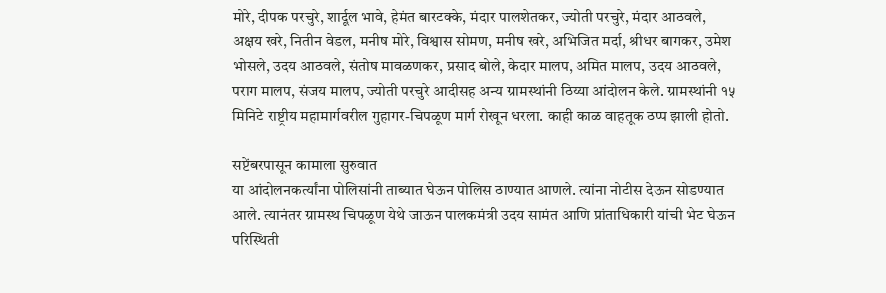मोरे, दीपक परचुरे, शार्दूल भावे, हेमंत बारटक्के, मंदार पालशेतकर, ज्योती परचुरे, मंदार आठवले, अक्षय खरे, नितीन वेडल, मनीष मोरे, विश्वास सोमण, मनीष खरे, अभिजित मर्दा, श्रीधर बागकर, उमेश भोसले, उदय आठवले, संतोष मावळणकर, प्रसाद बोले, केदार मालप, अमित मालप, उदय आठवले, पराग मालप, संजय मालप, ज्योती परचुरे आदीसह अन्य ग्रामस्थांनी ठिय्या आंदोलन केले. ग्रामस्थांनी १५ मिनिटे राष्ट्रीय महामार्गवरील गुहागर-चिपळूण मार्ग रोखून धरला. काही काळ वाहतूक ठप्प झाली होतो.

सप्टेंबरपासून कामाला सुरुवात
या आंदोलनकर्त्यांना पोलिसांनी ताब्यात घेऊन पोलिस ठाण्यात आणले. त्यांना नोटीस देऊन सोडण्यात आले. त्यानंतर ग्रामस्थ चिपळूण येथे जाऊन पालकमंत्री उदय सामंत आणि प्रांताधिकारी यांची भेट घेऊन परिस्थिती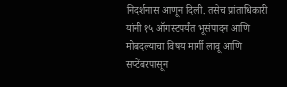निदर्शनास आणून दिली. तसेच प्रांताधिकारी यांनी १५ ऑगस्टपर्यंत भूसंपादन आणि मोबदल्याचा विषय मार्गी लावू आणि सप्टेंबरपासून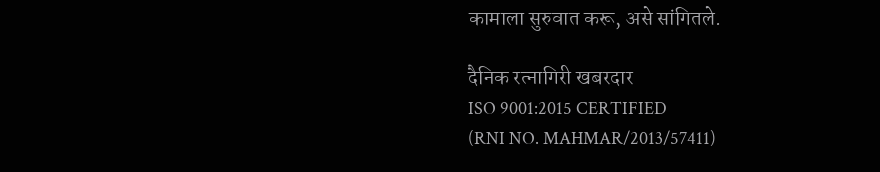कामाला सुरुवात करू, असे सांगितले.

दैनिक रत्नागिरी खबरदार
ISO 9001:2015 CERTIFIED
(RNI NO. MAHMAR/2013/57411)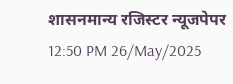शासनमान्य रजिस्टर न्यूजपेपर
12:50 PM 26/May/2025